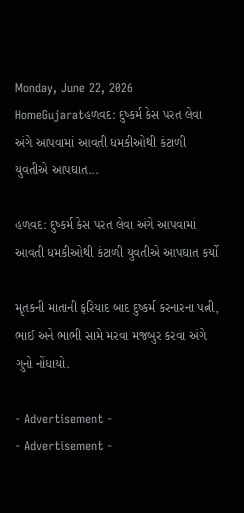Monday, June 22, 2026
HomeGujaratહળવદ: દુષ્કર્મ કેસ પરત લેવા અંગે આપવામાં આવતી ધમકીઓથી કંટાળી યુવતીએ આપઘાત...

હળવદ: દુષ્કર્મ કેસ પરત લેવા અંગે આપવામાં આવતી ધમકીઓથી કંટાળી યુવતીએ આપઘાત કર્યો

મૃતકની માતાની ફરિયાદ બાદ દુષ્કર્મ કરનારના પત્ની, ભાઈ અને ભાભી સામે મરવા મજબુર કરવા અંગે ગુનો નોંધાયો.

- Advertisement -
- Advertisement -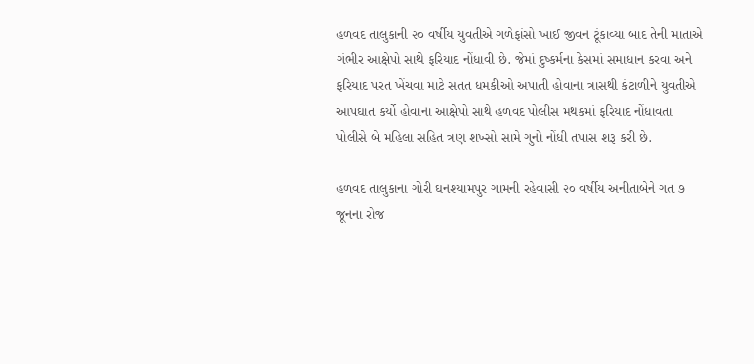હળવદ તાલુકાની ૨૦ વર્ષીય યુવતીએ ગળેફાંસો ખાઈ જીવન ટૂંકાવ્યા બાદ તેની માતાએ ગંભીર આક્ષેપો સાથે ફરિયાદ નોંધાવી છે. જેમાં દુષ્કર્મના કેસમાં સમાધાન કરવા અને ફરિયાદ પરત ખેંચવા માટે સતત ધમકીઓ અપાતી હોવાના ત્રાસથી કંટાળીને યુવતીએ આપઘાત કર્યો હોવાના આક્ષેપો સાથે હળવદ પોલીસ મથકમાં ફરિયાદ નોંધાવતા પોલીસે બે મહિલા સહિત ત્રણ શખ્સો સામે ગુનો નોંધી તપાસ શરૂ કરી છે.

હળવદ તાલુકાના ગોરી ઘનશ્યામપુર ગામની રહેવાસી ૨૦ વર્ષીય અનીતાબેને ગત ૭ જૂનના રોજ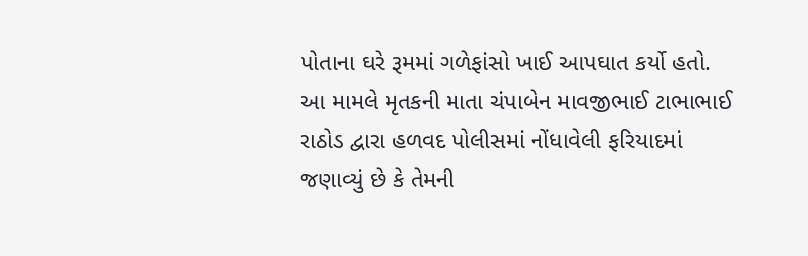પોતાના ઘરે રૂમમાં ગળેફાંસો ખાઈ આપઘાત કર્યો હતો. આ મામલે મૃતકની માતા ચંપાબેન માવજીભાઈ ટાભાભાઈ રાઠોડ દ્વારા હળવદ પોલીસમાં નોંધાવેલી ફરિયાદમાં જણાવ્યું છે કે તેમની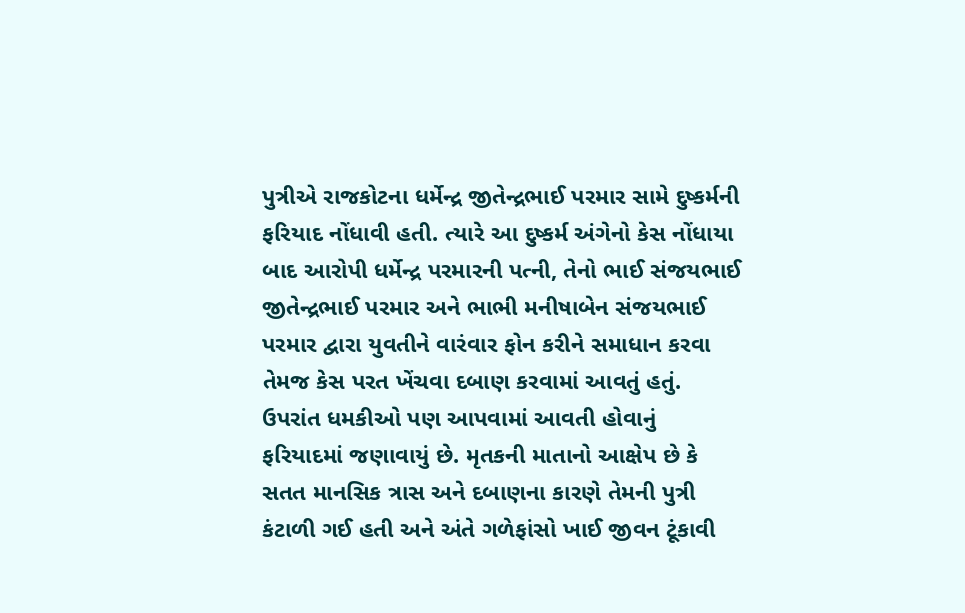પુત્રીએ રાજકોટના ધર્મેન્દ્ર જીતેન્દ્રભાઈ પરમાર સામે દુષ્કર્મની ફરિયાદ નોંધાવી હતી. ત્યારે આ દુષ્કર્મ અંગેનો કેસ નોંધાયા બાદ આરોપી ધર્મેન્દ્ર પરમારની પત્ની, તેનો ભાઈ સંજયભાઈ જીતેન્દ્રભાઈ પરમાર અને ભાભી મનીષાબેન સંજયભાઈ પરમાર દ્વારા યુવતીને વારંવાર ફોન કરીને સમાધાન કરવા તેમજ કેસ પરત ખેંચવા દબાણ કરવામાં આવતું હતું. ઉપરાંત ધમકીઓ પણ આપવામાં આવતી હોવાનું ફરિયાદમાં જણાવાયું છે. મૃતકની માતાનો આક્ષેપ છે કે સતત માનસિક ત્રાસ અને દબાણના કારણે તેમની પુત્રી કંટાળી ગઈ હતી અને અંતે ગળેફાંસો ખાઈ જીવન ટૂંકાવી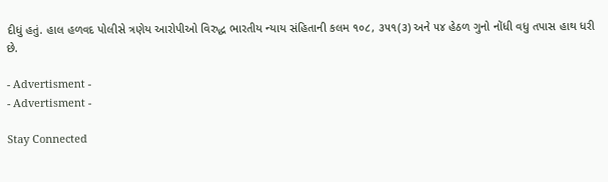દીધું હતું. હાલ હળવદ પોલીસે ત્રણેય આરોપીઓ વિરુદ્ધ ભારતીય ન્યાય સંહિતાની કલમ ૧૦૮, ૩૫૧(૩) અને ૫૪ હેઠળ ગુનો નોંધી વધુ તપાસ હાથ ધરી છે.

- Advertisment -
- Advertisment -

Stay Connected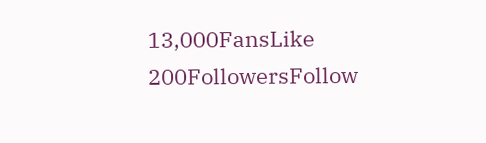13,000FansLike
200FollowersFollow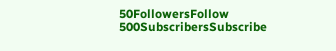50FollowersFollow
500SubscribersSubscribe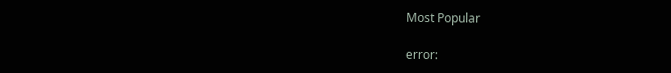Most Popular

error: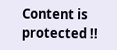Content is protected !!